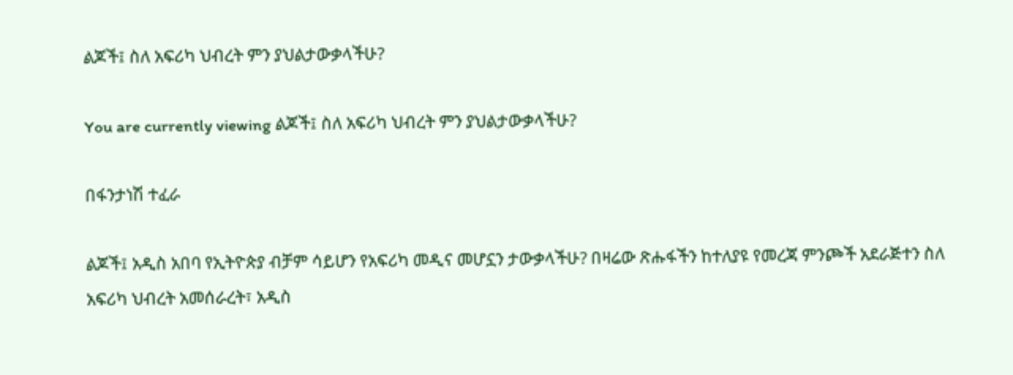ልጆች፤ ስለ አፍሪካ ህብረት ምን ያህልታውቃላችሁ?

You are currently viewing ልጆች፤ ስለ አፍሪካ ህብረት ምን ያህልታውቃላችሁ?

በፋንታነሽ ተፈራ

ልጆች፤ አዲስ አበባ የኢትዮጵያ ብቻም ሳይሆን የአፍሪካ መዲና መሆኗን ታውቃላችሁ? በዛሬው ጽሑፋችን ከተለያዩ የመረጃ ምንጮች አደራጅተን ስለ አፍሪካ ህብረት አመሰራረት፣ አዲስ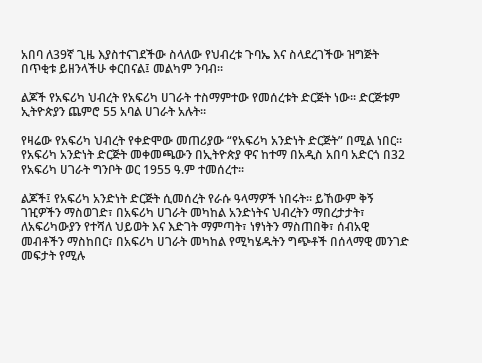አበባ ለ39ኛ ጊዜ እያስተናገደችው ስላለው የህብረቱ ጉባኤ እና ስላደረገችው ዝግጅት በጥቂቱ ይዘንላችሁ ቀርበናል፤ መልካም ንባብ፡፡

ልጆች የአፍሪካ ህብረት የአፍሪካ ሀገራት ተስማምተው የመሰረቱት ድርጅት ነው፡፡ ድርጅቱም ኢትዮጵያን ጨምሮ 55 አባል ሀገራት አሉት።

የዛሬው የአፍሪካ ህብረት የቀድሞው መጠሪያው “የአፍሪካ አንድነት ድርጅት” በሚል ነበር፡፡ የአፍሪካ አንድነት ድርጅት መቀመጫውን በኢትዮጵያ ዋና ከተማ በአዲስ አበባ አድርጎ በ32 የአፍሪካ ሀገራት ግንቦት ወር 1955 ዓ.ም ተመሰረተ፡፡

ልጆች፤ የአፍሪካ አንድነት ድርጅት ሲመሰረት የራሱ ዓላማዎች ነበሩት። ይኸውም ቅኝ ገዢዎችን ማስወገድ፣ በአፍሪካ ሀገራት መካከል አንድነትና ህብረትን ማበረታታት፣ ለአፍሪካውያን የተሻለ ህይወት እና እድገት ማምጣት፣ ነፃነትን ማስጠበቅ፣ ሰብአዊ መብቶችን ማስከበር፣ በአፍሪካ ሀገራት መካከል የሚካሄዱትን ግጭቶች በሰላማዊ መንገድ መፍታት የሚሉ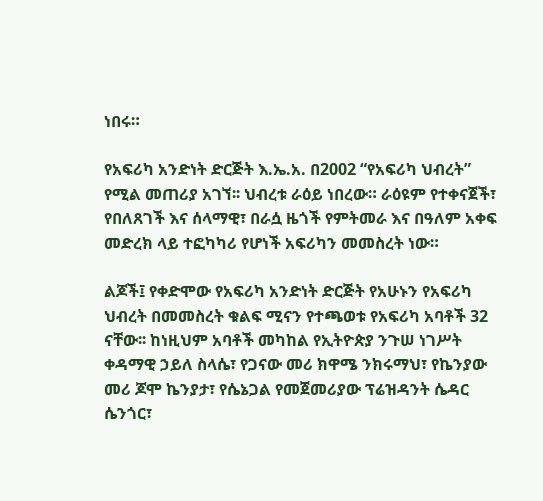ነበሩ።

የአፍሪካ አንድነት ድርጅት እ.ኤ.አ. በ2002 “የአፍሪካ ህብረት” የሚል መጠሪያ አገኘ፡፡ ህብረቱ ራዕይ ነበረው። ራዕዩም የተቀናጀች፣ የበለጸገች እና ሰላማዊ፣ በራሷ ዜጎች የምትመራ እና በዓለም አቀፍ መድረክ ላይ ተፎካካሪ የሆነች አፍሪካን መመስረት ነው።

ልጆች፤ የቀድሞው የአፍሪካ አንድነት ድርጅት የአሁኑን የአፍሪካ ህብረት በመመስረት ቁልፍ ሚናን የተጫወቱ የአፍሪካ አባቶች 32 ናቸው፡፡ ከነዚህም አባቶች መካከል የኢትዮጵያ ንጉሠ ነገሥት ቀዳማዊ ኃይለ ስላሴ፣ የጋናው መሪ ክዋሜ ንክሩማህ፣ የኬንያው መሪ ጆሞ ኬንያታ፣ የሴኔጋል የመጀመሪያው ፕሬዝዳንት ሴዳር ሴንጎር፣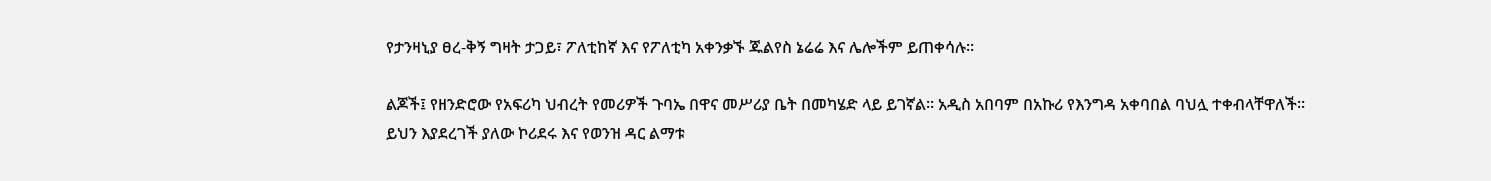የታንዛኒያ ፀረ-ቅኝ ግዛት ታጋይ፣ ፖለቲከኛ እና የፖለቲካ አቀንቃኙ ጁልየስ ኔሬሬ እና ሌሎችም ይጠቀሳሉ፡፡

ልጆች፤ የዘንድሮው የአፍሪካ ህብረት የመሪዎች ጉባኤ በዋና መሥሪያ ቤት በመካሄድ ላይ ይገኛል፡፡ አዲስ አበባም በአኩሪ የእንግዳ አቀባበል ባህሏ ተቀብላቸዋለች፡፡ ይህን እያደረገች ያለው ኮሪደሩ እና የወንዝ ዳር ልማቱ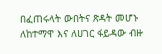በፈጠሩላት ውበትና ጽዳት መሆኑ ለከተማዋ እና ለሀገር ፋይዳው ብዙ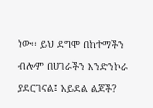ነው፡፡ ይህ ደግሞ በከተማችን ብሎም በሀገራችን እንድንኮራ ያደርገናል፤ አይደል ልጆች?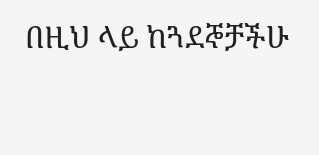በዚህ ላይ ከጓደኞቻችሁ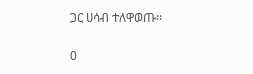ጋር ሀሳብ ተለዋወጡ፡፡

0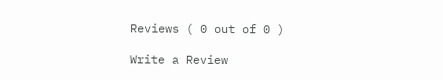Reviews ( 0 out of 0 )

Write a Review